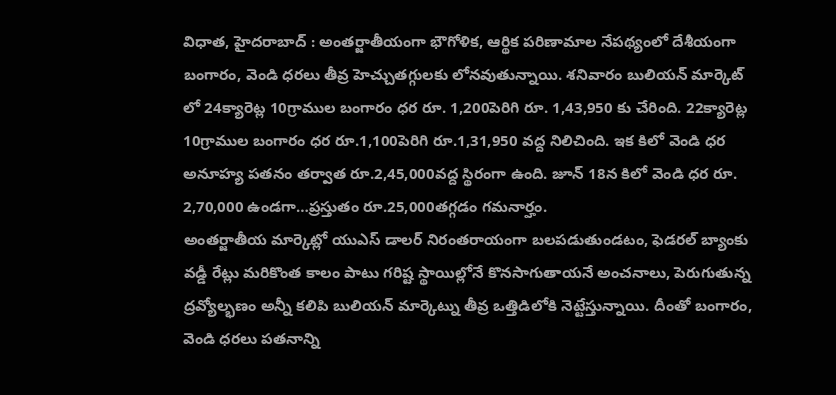విధాత, హైదరాబాద్ : అంతర్జాతీయంగా భౌగోళిక, ఆర్థిక పరిణామాల నేపథ్యంలో దేశీయంగా బంగారం, వెండి ధరలు తీవ్ర హెచ్చుతగ్గులకు లోనవుతున్నాయి. శనివారం బులియన్ మార్కెట్ లో 24క్యారెట్ల 10గ్రాముల బంగారం ధర రూ. 1,200పెరిగి రూ. 1,43,950 కు చేరింది. 22క్యారెట్ల 10గ్రాముల బంగారం ధర రూ.1,100పెరిగి రూ.1,31,950 వద్ద నిలిచింది. ఇక కిలో వెండి ధర అనూహ్య పతనం తర్వాత రూ.2,45,000వద్ద స్థిరంగా ఉంది. జూన్ 18న కిలో వెండి ధర రూ. 2,70,000 ఉండగా…ప్రస్తుతం రూ.25,000తగ్గడం గమనార్హం.
అంతర్జాతీయ మార్కెట్లో యుఎస్ డాలర్ నిరంతరాయంగా బలపడుతుండటం, ఫెడరల్ బ్యాంకు వడ్డీ రేట్లు మరికొంత కాలం పాటు గరిష్ట స్థాయిల్లోనే కొనసాగుతాయనే అంచనాలు, పెరుగుతున్న ద్రవ్యోల్భణం అన్నీ కలిపి బులియన్ మార్కెట్ను తీవ్ర ఒత్తిడిలోకి నెట్టేస్తున్నాయి. దీంతో బంగారం, వెండి ధరలు పతనాన్ని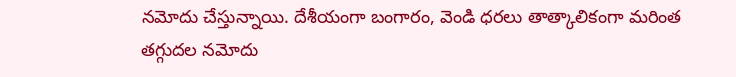నమోదు చేస్తున్నాయి. దేశీయంగా బంగారం, వెండి ధరలు తాత్కాలికంగా మరింత తగ్గుదల నమోదు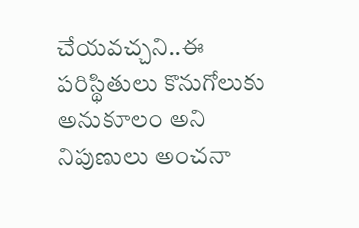చేయవచ్చని..ఈ పరిస్థితులు కొనుగోలుకు అనుకూలం అని నిపుణులు అంచనా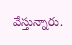వేస్తున్నారు.